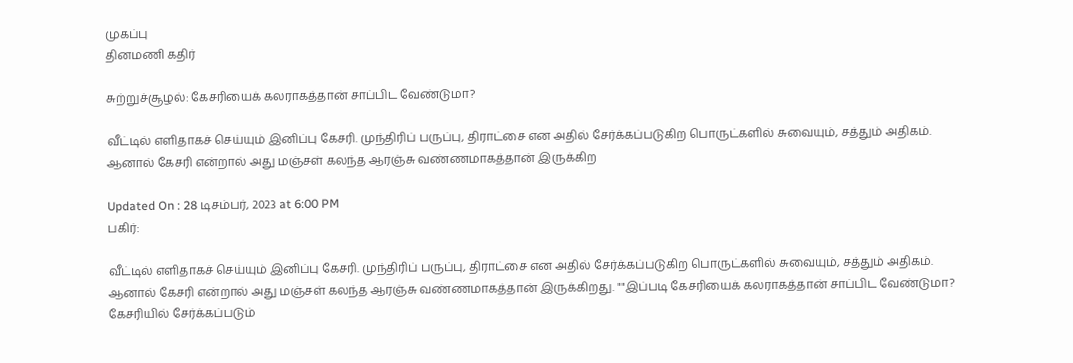முகப்பு
தினமணி கதிர்

சுற்றுச்சூழல்: கேசரியைக் கலராகத்தான் சாப்பிட வேண்டுமா?

வீட்டில் எளிதாகச் செய்யும் இனிப்பு கேசரி. முந்திரிப் பருப்பு, திராட்சை என அதில் சேர்க்கப்படுகிற பொருட்களில் சுவையும், சத்தும் அதிகம். ஆனால் கேசரி என்றால் அது மஞ்சள் கலந்த ஆரஞ்சு வண்ணமாகத்தான் இருக்கிற

Updated On : 28 டிசம்பர், 2023 at 6:00 PM
பகிர்:

வீட்டில் எளிதாகச் செய்யும் இனிப்பு கேசரி. முந்திரிப் பருப்பு, திராட்சை என அதில் சேர்க்கப்படுகிற பொருட்களில் சுவையும், சத்தும் அதிகம். ஆனால் கேசரி என்றால் அது மஞ்சள் கலந்த ஆரஞ்சு வண்ணமாகத்தான் இருக்கிறது. ""இப்படி கேசரியைக் கலராகத்தான் சாப்பிட வேண்டுமா? கேசரியில் சேர்க்கப்படும்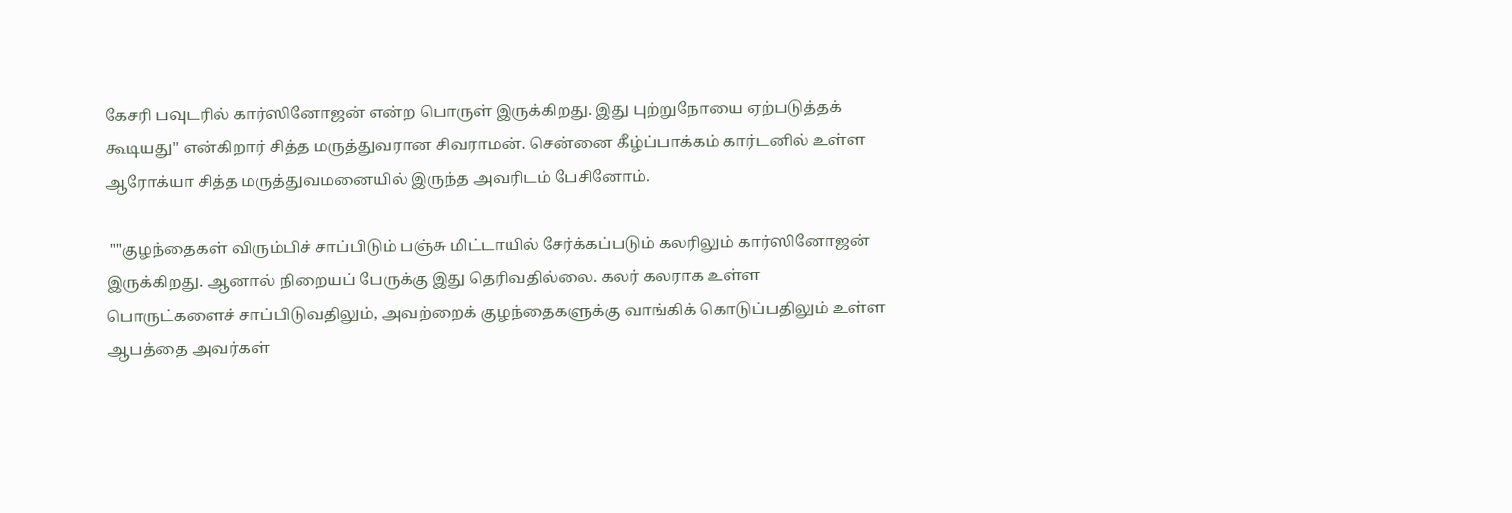கேசரி பவுடரில் கார்ஸினோஜன் என்ற பொருள் இருக்கிறது. இது புற்றுநோயை ஏற்படுத்தக் கூடியது'' என்கிறார் சித்த மருத்துவரான சிவராமன். சென்னை கீழ்ப்பாக்கம் கார்டனில் உள்ள ஆரோக்யா சித்த மருத்துவமனையில் இருந்த அவரிடம் பேசினோம்.

 ""குழந்தைகள் விரும்பிச் சாப்பிடும் பஞ்சு மிட்டாயில் சேர்க்கப்படும் கலரிலும் கார்ஸினோஜன் இருக்கிறது. ஆனால் நிறையப் பேருக்கு இது தெரிவதில்லை. கலர் கலராக உள்ள பொருட்களைச் சாப்பிடுவதிலும், அவற்றைக் குழந்தைகளுக்கு வாங்கிக் கொடுப்பதிலும் உள்ள ஆபத்தை அவர்கள்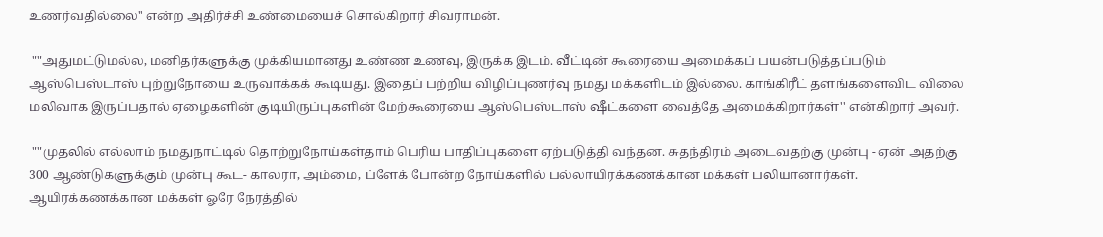உணர்வதில்லை'' என்ற அதிர்ச்சி உண்மையைச் சொல்கிறார் சிவராமன்.

 ""அதுமட்டுமல்ல, மனிதர்களுக்கு முக்கியமானது உண்ண உணவு, இருக்க இடம். வீட்டின் கூரையை அமைக்கப் பயன்படுத்தப்படும் ஆஸ்பெஸ்டாஸ் புற்றுநோயை உருவாக்கக் கூடியது. இதைப் பற்றிய விழிப்புணர்வு நமது மக்களிடம் இல்லை. காங்கிரீட் தளங்களைவிட விலை மலிவாக இருப்பதால் ஏழைகளின் குடியிருப்புகளின் மேற்கூரையை ஆஸ்பெஸ்டாஸ் ஷீட்களை வைத்தே அமைக்கிறார்கள்'' என்கிறார் அவர்.

 ""முதலில் எல்லாம் நமதுநாட்டில் தொற்றுநோய்கள்தாம் பெரிய பாதிப்புகளை ஏற்படுத்தி வந்தன. சுதந்திரம் அடைவதற்கு முன்பு - ஏன் அதற்கு 300 ஆண்டுகளுக்கும் முன்பு கூட- காலரா, அம்மை, ப்ளேக் போன்ற நோய்களில் பல்லாயிரக்கணக்கான மக்கள் பலியானார்கள். ஆயிரக்கணக்கான மக்கள் ஓரே நேரத்தில்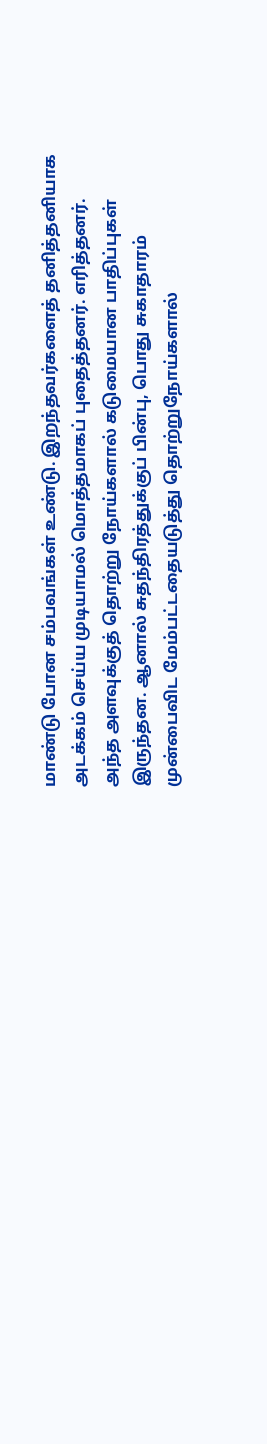மாண்டு போன சம்பவங்கள் உண்டு. இறந்தவர்களைத் தனித்தனியாக அடக்கம் செய்ய முடியாமல் மொத்தமாகப் புதைத்தனர். எரித்தனர். அந்த அளவுக்குத் தொற்று நோய்களால் கடுமையான பாதிப்புகள் இருந்தன. ஆனால் சுதந்திரத்துக்குப் பின்பு, பொது சுகாதாரம் முன்பைவிட மேம்பட்டதையடுத்து தொற்றுநோய்களால்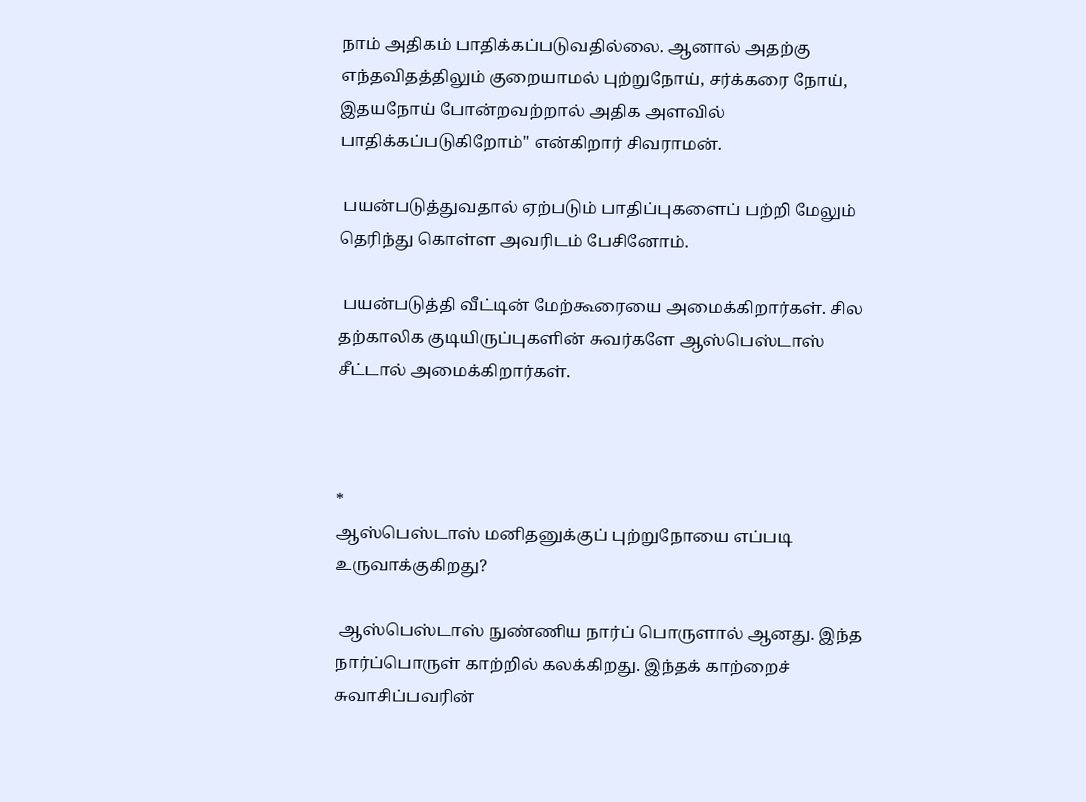நாம் அதிகம் பாதிக்கப்படுவதில்லை. ஆனால் அதற்கு எந்தவிதத்திலும் குறையாமல் புற்றுநோய், சர்க்கரை நோய், இதயநோய் போன்றவற்றால் அதிக அளவில் பாதிக்கப்படுகிறோம்'' என்கிறார் சிவராமன்.

 பயன்படுத்துவதால் ஏற்படும் பாதிப்புகளைப் பற்றி மேலும் தெரிந்து கொள்ள அவரிடம் பேசினோம்.

 பயன்படுத்தி வீட்டின் மேற்கூரையை அமைக்கிறார்கள். சில தற்காலிக குடியிருப்புகளின் சுவர்களே ஆஸ்பெஸ்டாஸ் சீட்டால் அமைக்கிறார்கள்.



*
ஆஸ்பெஸ்டாஸ் மனிதனுக்குப் புற்றுநோயை எப்படி உருவாக்குகிறது?

 ஆஸ்பெஸ்டாஸ் நுண்ணிய நார்ப் பொருளால் ஆனது. இந்த நார்ப்பொருள் காற்றில் கலக்கிறது. இந்தக் காற்றைச் சுவாசிப்பவரின்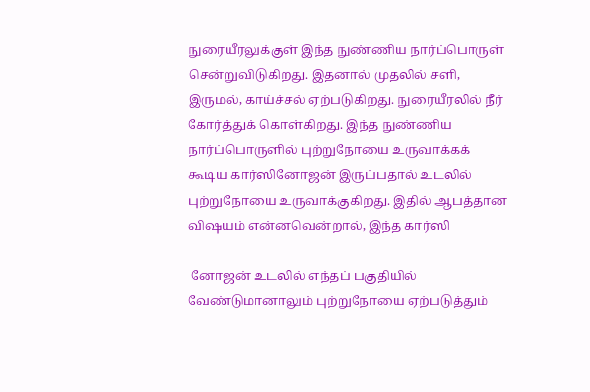நுரையீரலுக்குள் இந்த நுண்ணிய நார்ப்பொருள் சென்றுவிடுகிறது. இதனால் முதலில் சளி, இருமல், காய்ச்சல் ஏற்படுகிறது. நுரையீரலில் நீர் கோர்த்துக் கொள்கிறது. இந்த நுண்ணிய நார்ப்பொருளில் புற்றுநோயை உருவாக்கக் கூடிய கார்ஸினோஜன் இருப்பதால் உடலில் புற்றுநோயை உருவாக்குகிறது. இதில் ஆபத்தான விஷயம் என்னவென்றால், இந்த கார்ஸி

 னோஜன் உடலில் எந்தப் பகுதியில் வேண்டுமானாலும் புற்றுநோயை ஏற்படுத்தும்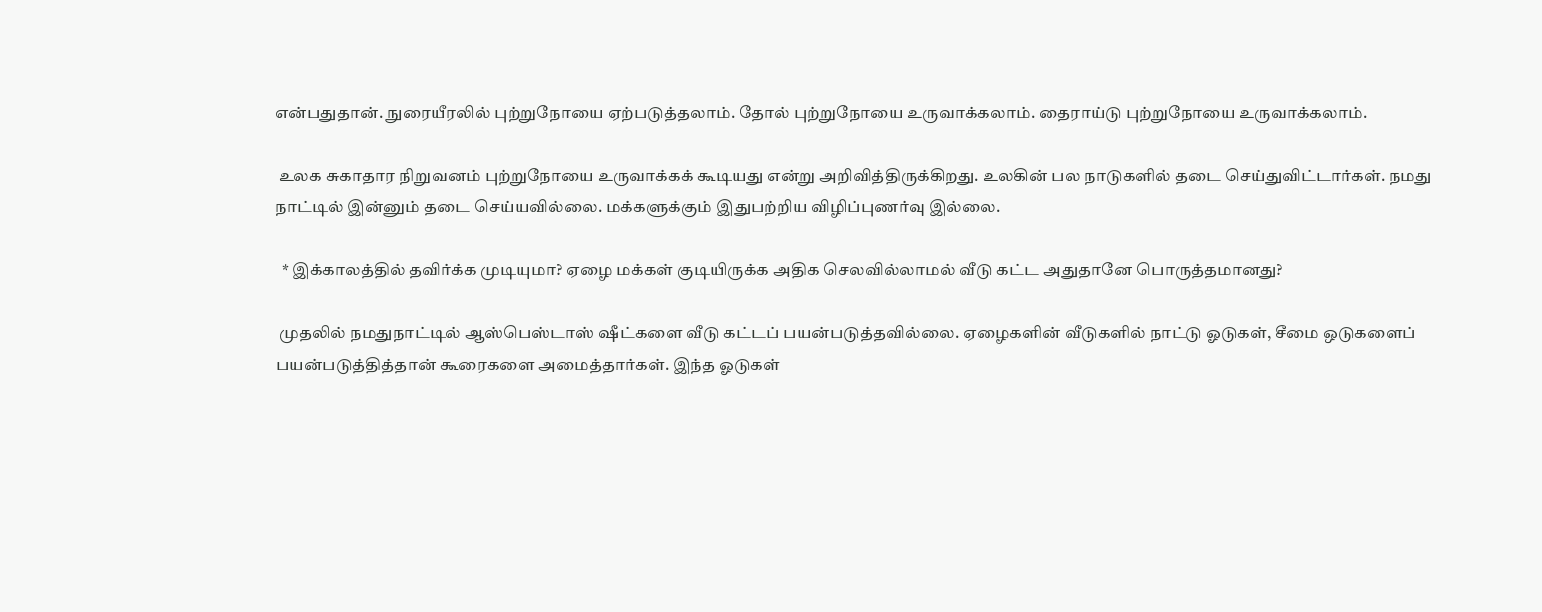என்பதுதான். நுரையீரலில் புற்றுநோயை ஏற்படுத்தலாம். தோல் புற்றுநோயை உருவாக்கலாம். தைராய்டு புற்றுநோயை உருவாக்கலாம்.

 உலக சுகாதார நிறுவனம் புற்றுநோயை உருவாக்கக் கூடியது என்று அறிவித்திருக்கிறது. உலகின் பல நாடுகளில் தடை செய்துவிட்டார்கள். நமது நாட்டில் இன்னும் தடை செய்யவில்லை. மக்களுக்கும் இதுபற்றிய விழிப்புணர்வு இல்லை.

  * இக்காலத்தில் தவிர்க்க முடியுமா? ஏழை மக்கள் குடியிருக்க அதிக செலவில்லாமல் வீடு கட்ட அதுதானே பொருத்தமானது?

 முதலில் நமதுநாட்டில் ஆஸ்பெஸ்டாஸ் ஷீட்களை வீடு கட்டப் பயன்படுத்தவில்லை. ஏழைகளின் வீடுகளில் நாட்டு ஓடுகள், சீமை ஒடுகளைப் பயன்படுத்தித்தான் கூரைகளை அமைத்தார்கள். இந்த ஓடுகள்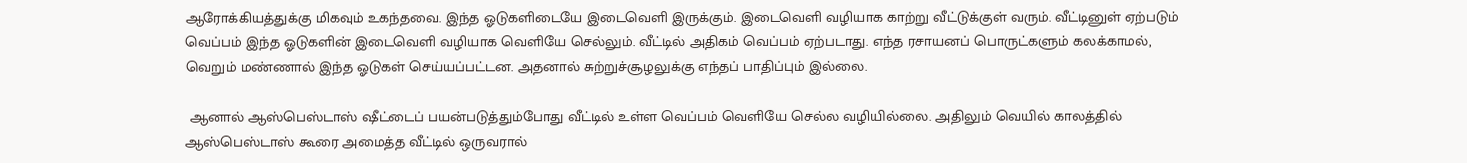ஆரோக்கியத்துக்கு மிகவும் உகந்தவை. இந்த ஓடுகளிடையே இடைவெளி இருக்கும். இடைவெளி வழியாக காற்று வீட்டுக்குள் வரும். வீட்டினுள் ஏற்படும் வெப்பம் இந்த ஓடுகளின் இடைவெளி வழியாக வெளியே செல்லும். வீட்டில் அதிகம் வெப்பம் ஏற்படாது. எந்த ரசாயனப் பொருட்களும் கலக்காமல், வெறும் மண்ணால் இந்த ஓடுகள் செய்யப்பட்டன. அதனால் சுற்றுச்சூழலுக்கு எந்தப் பாதிப்பும் இல்லை.

 ஆனால் ஆஸ்பெஸ்டாஸ் ஷீட்டைப் பயன்படுத்தும்போது வீட்டில் உள்ள வெப்பம் வெளியே செல்ல வழியில்லை. அதிலும் வெயில் காலத்தில் ஆஸ்பெஸ்டாஸ் கூரை அமைத்த வீட்டில் ஒருவரால்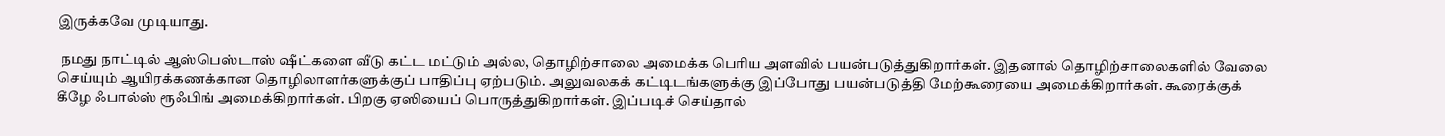இருக்கவே முடியாது.

 நமது நாட்டில் ஆஸ்பெஸ்டாஸ் ஷீட்களை வீடு கட்ட மட்டும் அல்ல, தொழிற்சாலை அமைக்க பெரிய அளவில் பயன்படுத்துகிறார்கள். இதனால் தொழிற்சாலைகளில் வேலை செய்யும் ஆயிரக்கணக்கான தொழிலாளர்களுக்குப் பாதிப்பு ஏற்படும். அலுவலகக் கட்டிடங்களுக்கு இப்போது பயன்படுத்தி மேற்கூரையை அமைக்கிறார்கள். கூரைக்குக் கீழே ஃபால்ஸ் ரூஃபிங் அமைக்கிறார்கள். பிறகு ஏஸியைப் பொருத்துகிறார்கள். இப்படிச் செய்தால்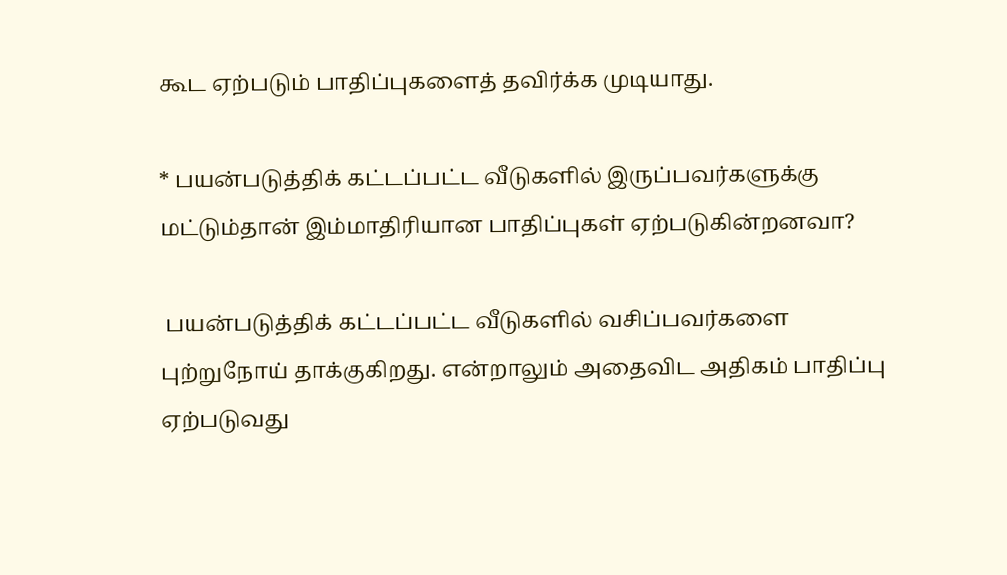கூட ஏற்படும் பாதிப்புகளைத் தவிர்க்க முடியாது.

* பயன்படுத்திக் கட்டப்பட்ட வீடுகளில் இருப்பவர்களுக்கு மட்டும்தான் இம்மாதிரியான பாதிப்புகள் ஏற்படுகின்றனவா?

 பயன்படுத்திக் கட்டப்பட்ட வீடுகளில் வசிப்பவர்களை புற்றுநோய் தாக்குகிறது. என்றாலும் அதைவிட அதிகம் பாதிப்பு ஏற்படுவது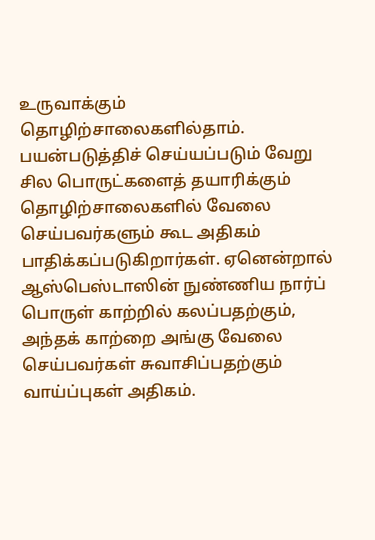உருவாக்கும் தொழிற்சாலைகளில்தாம். பயன்படுத்திச் செய்யப்படும் வேறு சில பொருட்களைத் தயாரிக்கும் தொழிற்சாலைகளில் வேலை செய்பவர்களும் கூட அதிகம் பாதிக்கப்படுகிறார்கள். ஏனென்றால் ஆஸ்பெஸ்டாஸின் நுண்ணிய நார்ப் பொருள் காற்றில் கலப்பதற்கும், அந்தக் காற்றை அங்கு வேலை செய்பவர்கள் சுவாசிப்பதற்கும் வாய்ப்புகள் அதிகம்.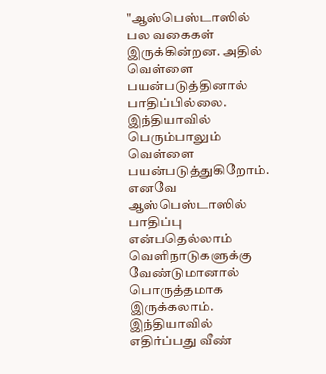"ஆஸ்பெஸ்டாஸில் பல வகைகள் இருக்கின்றன. அதில் வெள்ளை பயன்படுத்தினால் பாதிப்பில்லை. இந்தியாவில் பெரும்பாலும் வெள்ளை பயன்படுத்துகிறோம். எனவே ஆஸ்பெஸ்டாஸில் பாதிப்பு என்பதெல்லாம் வெளிநாடுகளுக்கு வேண்டுமானால் பொருத்தமாக இருக்கலாம். இந்தியாவில் எதிர்ப்பது வீண்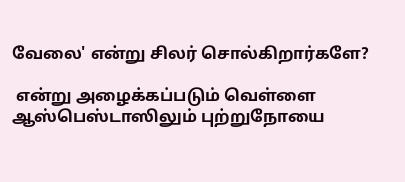வேலை' என்று சிலர் சொல்கிறார்களே?

 என்று அழைக்கப்படும் வெள்ளை ஆஸ்பெஸ்டாஸிலும் புற்றுநோயை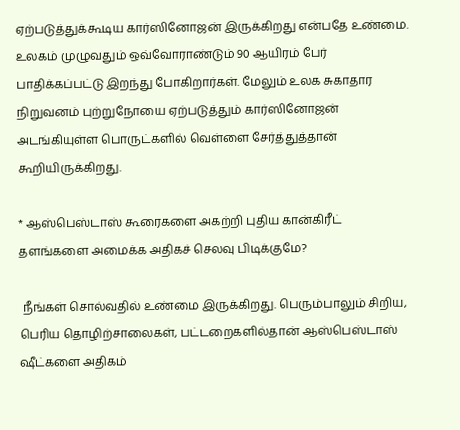ஏற்படுத்துக்கூடிய கார்ஸினோஜன் இருக்கிறது என்பதே உண்மை. உலகம் முழுவதும் ஒவ்வோராண்டும் 90 ஆயிரம் பேர் பாதிக்கப்பட்டு இறந்து போகிறார்கள். மேலும் உலக சுகாதார நிறுவனம் புற்றுநோயை ஏற்படுத்தும் கார்ஸினோஜன் அடங்கியுள்ள பொருட்களில் வெள்ளை சேர்த்துத்தான் கூறியிருக்கிறது.

* ஆஸ்பெஸ்டாஸ் கூரைகளை அகற்றி புதிய கான்கிரீட் தளங்களை அமைக்க அதிகச் செலவு பிடிக்குமே?

 நீங்கள் சொல்வதில் உண்மை இருக்கிறது. பெரும்பாலும் சிறிய, பெரிய தொழிற்சாலைகள், பட்டறைகளில்தான் ஆஸ்பெஸ்டாஸ் ஷீட்களை அதிகம்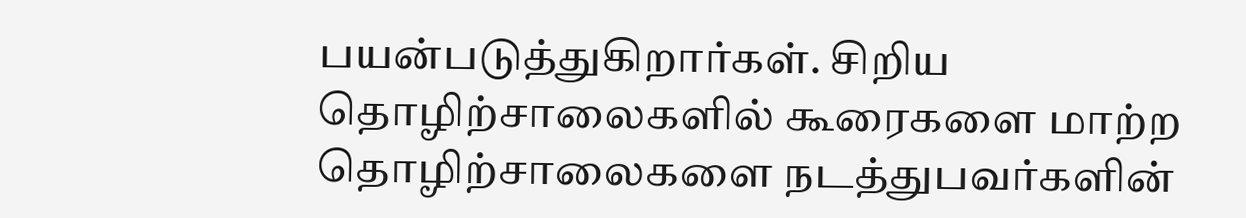பயன்படுத்துகிறார்கள். சிறிய தொழிற்சாலைகளில் கூரைகளை மாற்ற தொழிற்சாலைகளை நடத்துபவர்களின்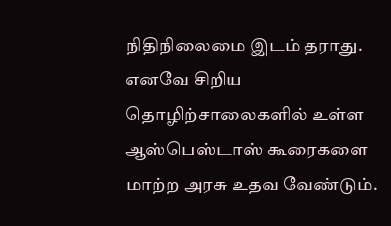நிதிநிலைமை இடம் தராது. எனவே சிறிய தொழிற்சாலைகளில் உள்ள ஆஸ்பெஸ்டாஸ் கூரைகளை மாற்ற அரசு உதவ வேண்டும்.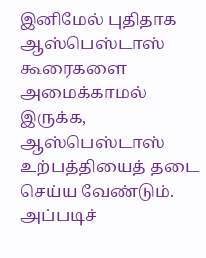இனிமேல் புதிதாக ஆஸ்பெஸ்டாஸ் கூரைகளை அமைக்காமல் இருக்க, ஆஸ்பெஸ்டாஸ் உற்பத்தியைத் தடை செய்ய வேண்டும். அப்படிச்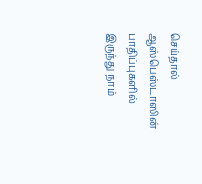செய்தால் ஆஸ்பெஸ்டாஸின் பாதிப்புகளில் இருந்து நாம்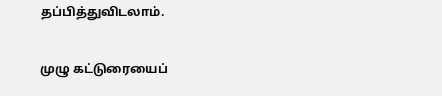தப்பித்துவிடலாம்.

முழு கட்டுரையைப்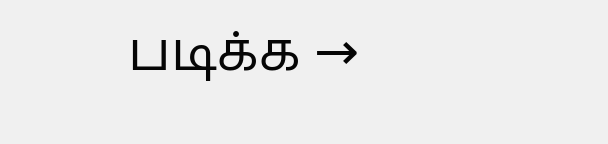படிக்க →